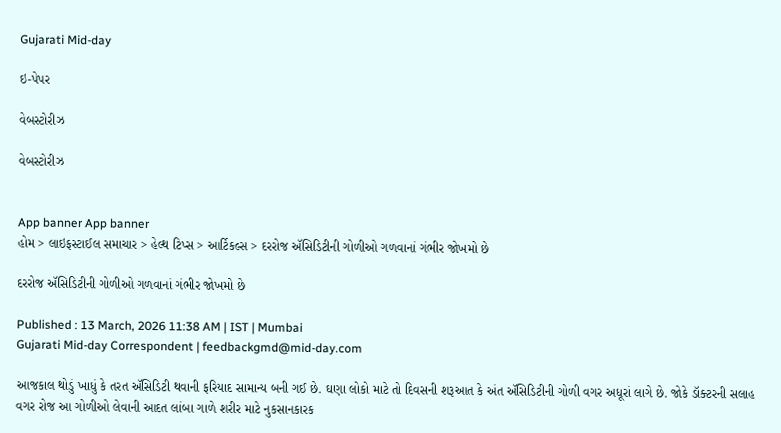Gujarati Mid-day

ઇ-પેપર

વેબસ્ટોરીઝ

વેબસ્ટોરીઝ


App banner App banner
હોમ > લાઇફસ્ટાઈલ સમાચાર > હેલ્થ ટિપ્સ > આર્ટિકલ્સ > દરરોજ ઍસિડિટીની ગોળીઓ ગળવાનાં ગંભીર જોખમો છે

દરરોજ ઍસિડિટીની ગોળીઓ ગળવાનાં ગંભીર જોખમો છે

Published : 13 March, 2026 11:38 AM | IST | Mumbai
Gujarati Mid-day Correspondent | feedbackgmd@mid-day.com

આજકાલ થોડું ખાધું કે તરત ઍસિડિટી થવાની ફરિયાદ સામાન્ય બની ગઈ છે. ઘણા લોકો માટે તો દિવસની શરૂઆત કે અંત ઍસિડિટીની ગોળી વગર અધૂરાં લાગે છે. જોકે ડૉક્ટરની સલાહ વગર રોજ આ ગોળીઓ લેવાની આદત લાંબા ગાળે શરીર માટે નુકસાનકારક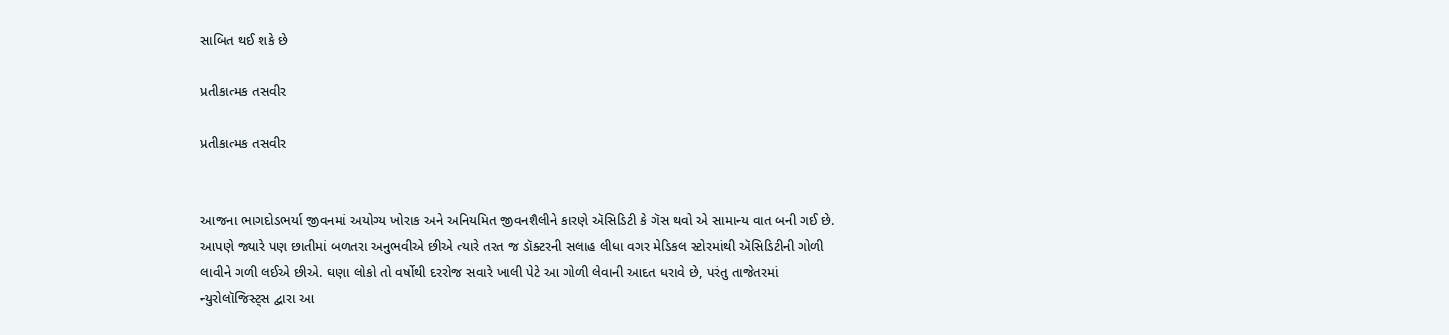સાબિત થઈ શકે છે

પ્રતીકાત્મક તસવીર

પ્રતીકાત્મક તસવીર


આજના ભાગદોડભર્યા જીવનમાં અયોગ્ય ખોરાક અને અનિયમિત જીવનશૈલીને કારણે ઍસિડિટી કે ગૅસ થવો એ સામાન્ય વાત બની ગઈ છે. આપણે જ્યારે પણ છાતીમાં બળતરા અનુભવીએ છીએ ત્યારે તરત જ ડૉક્ટરની સલાહ લીધા વગર મેડિકલ સ્ટોરમાંથી ઍસિડિટીની ગોળી લાવીને ગળી લઈએ છીએ. ઘણા લોકો તો વર્ષોથી દરરોજ સવારે ખાલી પેટે આ ગોળી લેવાની આદત ધરાવે છે, પરંતુ તાજેતરમાં ન્યુરોલૉજિસ્ટ્સ દ્વારા આ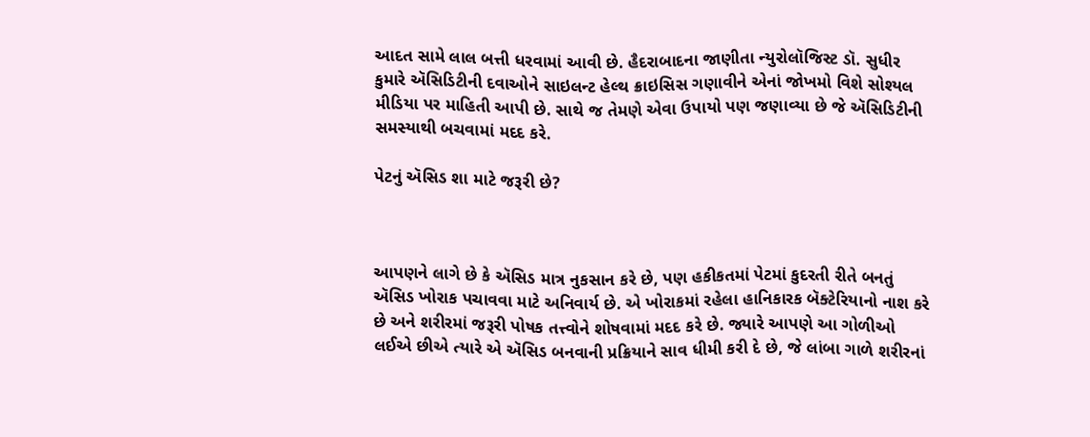આદત સામે લાલ બત્તી ધરવામાં આવી છે. હૈદરાબાદના જાણીતા ન્યુરોલૉજિસ્ટ ડૉ. સુધીર કુમારે ઍસિડિટીની દવાઓને સાઇલન્ટ હેલ્થ ક્રાઇસિસ ગણાવીને એનાં જોખમો વિશે સોશ્યલ મીડિયા પર માહિતી આપી છે. સાથે જ તેમણે એવા ઉપાયો પણ જણાવ્યા છે જે ઍસિડિટીની સમસ્યાથી બચવામાં મદદ કરે.

પેટનું ઍસિડ શા માટે જરૂરી છે?



આપણને લાગે છે કે ઍસિડ માત્ર નુકસાન કરે છે, પણ હકીકતમાં પેટમાં કુદરતી રીતે બનતું ઍસિડ ખોરાક પચાવવા માટે અનિવાર્ય છે. એ ખોરાકમાં રહેલા હાનિકારક બૅક્ટેરિયાનો નાશ કરે છે અને શરીરમાં જરૂરી પોષક તત્ત્વોને શોષવામાં મદદ કરે છે. જ્યારે આપણે આ ગોળીઓ લઈએ છીએ ત્યારે એ ઍસિડ બનવાની પ્રક્રિયાને સાવ ધીમી કરી દે છે, જે લાંબા ગાળે શરીરનાં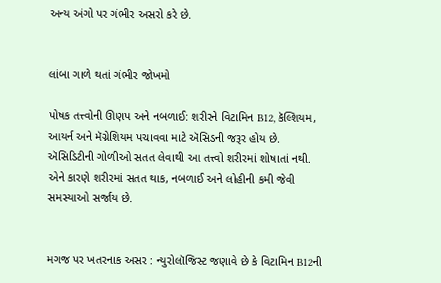અન્ય અંગો પર ગંભીર અસરો કરે છે.


લાંબા ગાળે થતાં ગંભીર જોખમો

પોષક તત્ત્વોની ઊણપ અને નબળાઈ: શરીરને વિટામિન B12, કૅલ્શિયમ, આયર્ન અને મૅગ્નેશિયમ પચાવવા માટે ઍસિડની જરૂર હોય છે. ઍસિડિટીની ગોળીઓ સતત લેવાથી આ તત્ત્વો શરીરમાં શોષાતાં નથી. એને કારણે શરીરમાં સતત થાક, નબળાઈ અને લોહીની કમી જેવી સમસ્યાઓ સર્જાય છે.


મગજ પર ખતરનાક અસર : ન્યુરોલૉજિસ્ટ જણાવે છે કે વિટામિન B12ની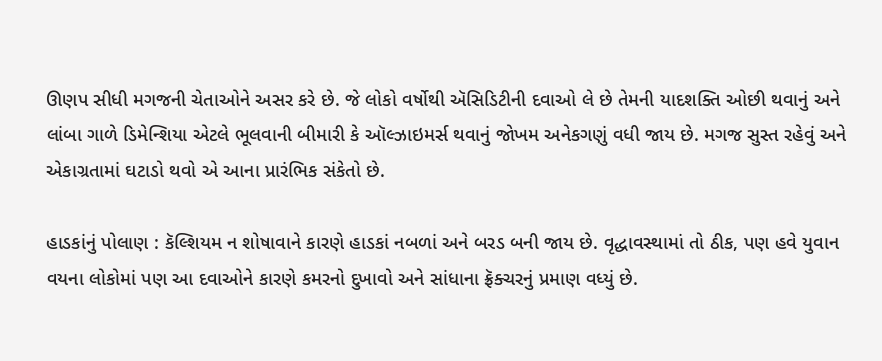ઊણપ સીધી મગજની ચેતાઓને અસર કરે છે. જે લોકો વર્ષોથી ઍસિડિટીની દવાઓ લે છે તેમની યાદશક્તિ ઓછી થવાનું અને લાંબા ગાળે ડિમેન્શિયા એટલે ભૂલવાની બીમારી કે ઑલ્ઝાઇમર્સ થવાનું જોખમ અનેકગણું વધી જાય છે. મગજ સુસ્ત રહેવું અને એકાગ્રતામાં ઘટાડો થવો એ આના પ્રારંભિક સંકેતો છે.

હાડકાંનું પોલાણ : કૅલ્શિયમ ન શોષાવાને કારણે હાડકાં નબળાં અને બરડ બની જાય છે. વૃદ્ધાવસ્થામાં તો ઠીક, પણ હવે યુવાન વયના લોકોમાં પણ આ દવાઓને કારણે કમરનો દુખાવો અને સાંધાના ફ્રૅક્ચરનું પ્રમાણ વધ્યું છે.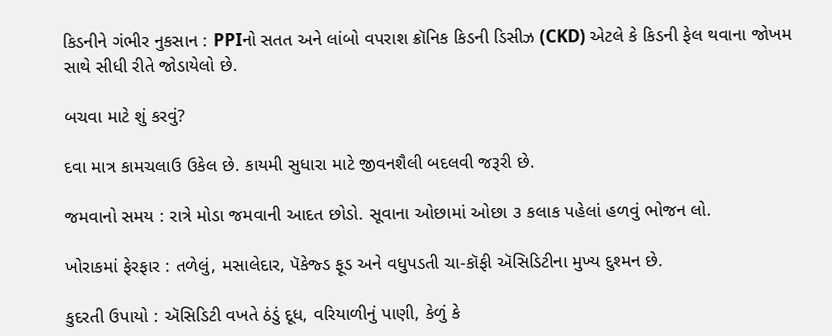કિડનીને ગંભીર નુકસાન : PPIનો સતત અને લાંબો વપરાશ ક્રૉનિક કિડની ડિસીઝ (CKD) એટલે કે કિડની ફેલ થવાના જોખમ સાથે સીધી રીતે જોડાયેલો છે.

બચવા માટે શું કરવું?

દવા માત્ર કામચલાઉ ઉકેલ છે. કાયમી સુધારા માટે જીવનશૈલી બદલવી જરૂરી છે.

જમવાનો સમય : રાત્રે મોડા જમવાની આદત છોડો. સૂવાના ઓછામાં ઓછા ૩ કલાક પહેલાં હળવું ભોજન લો.

ખોરાકમાં ફેરફાર : તળેલું, મસાલેદાર, પૅકેજ્ડ ફૂડ અને વધુપડતી ચા-કૉફી ઍસિડિટીના મુખ્ય દુશ્મન છે.

કુદરતી ઉપાયો : ઍસિડિટી વખતે ઠંડું દૂધ, વરિયાળીનું પાણી, કેળું કે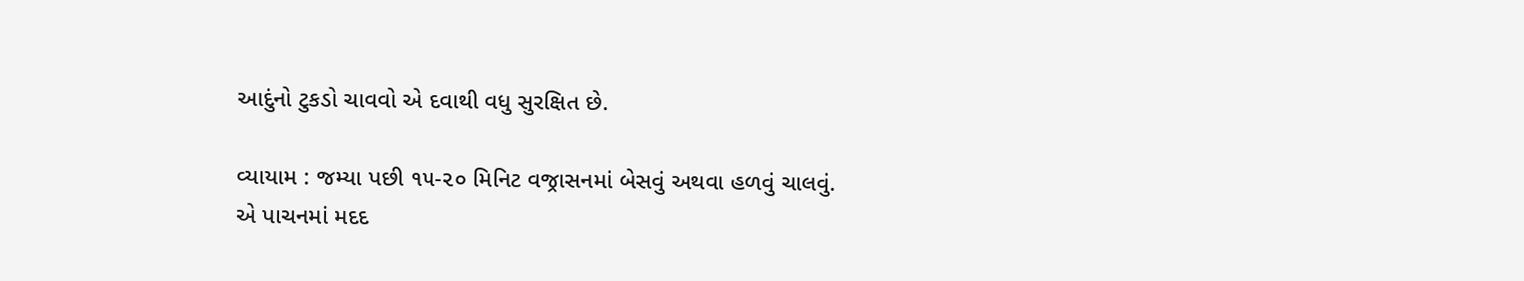આદુંનો ટુકડો ચાવવો એ દવાથી વધુ સુરક્ષિત છે.

વ્યાયામ : જમ્યા પછી ૧૫-૨૦ મિનિટ વજ્રાસનમાં બેસવું અથવા હળવું ચાલવું. એ પાચનમાં મદદ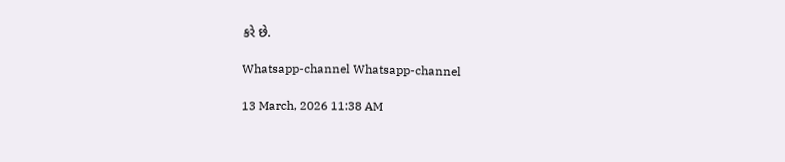કરે છે.

Whatsapp-channel Whatsapp-channel

13 March, 2026 11:38 AM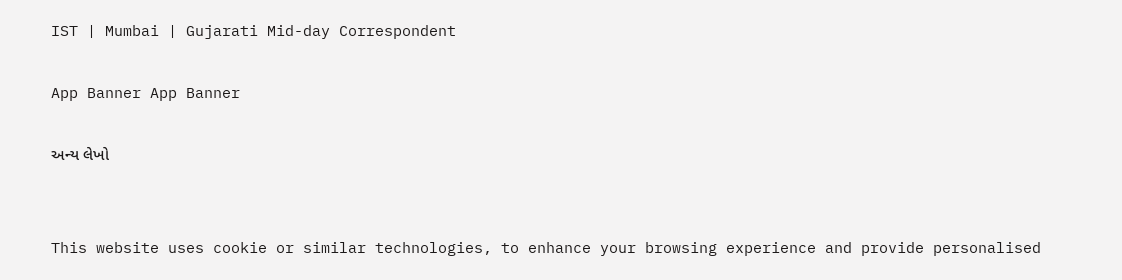IST | Mumbai | Gujarati Mid-day Correspondent

App Banner App Banner

અન્ય લેખો


This website uses cookie or similar technologies, to enhance your browsing experience and provide personalised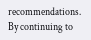recommendations. By continuing to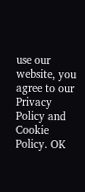use our website, you agree to our Privacy Policy and Cookie Policy. OK